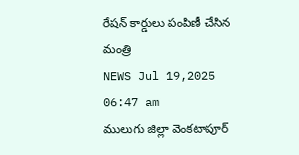రేషన్ కార్డులు పంపిణీ చేసిన మంత్రి
NEWS Jul 19,2025 06:47 am
ములుగు జిల్లా వెంకటాపూర్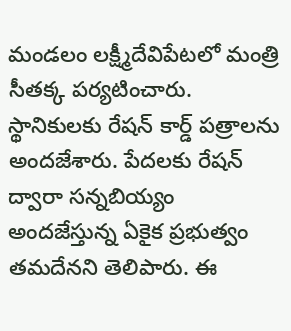మండలం లక్ష్మీదేవిపేటలో మంత్రి సీతక్క పర్యటించారు. స్థానికులకు రేషన్ కార్డ్ పత్రాలను అందజేశారు. పేదలకు రేషన్ ద్వారా సన్నబియ్యం అందజేస్తున్న ఏకైక ప్రభుత్వం తమదేనని తెలిపారు. ఈ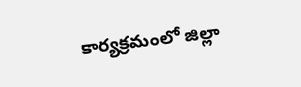కార్యక్రమంలో జిల్లా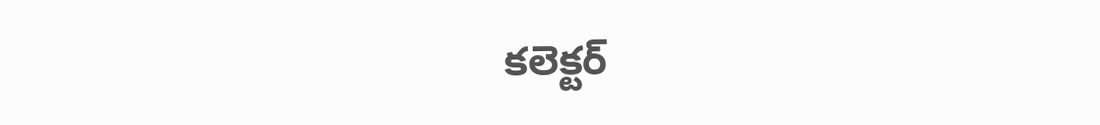కలెక్టర్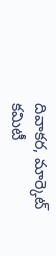దివాకర, మార్కెట్ కమిటీ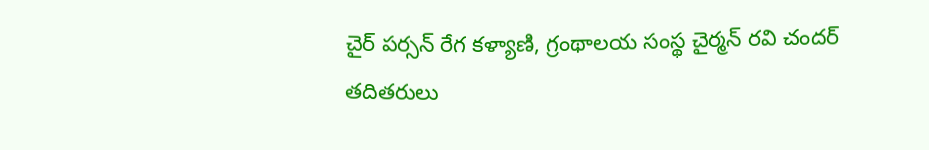చైర్ పర్సన్ రేగ కళ్యాణి, గ్రంథాలయ సంస్థ చైర్మన్ రవి చందర్ తదితరులు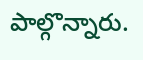పాల్గొన్నారు.